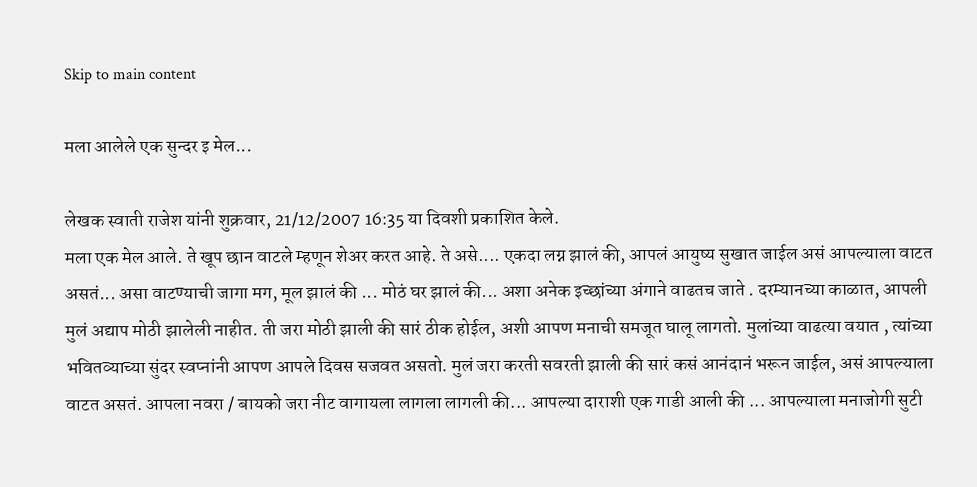Skip to main content

मला आलेले एक सुन्दर इ मेल...

लेखक स्वाती राजेश यांनी शुक्रवार, 21/12/2007 16:35 या दिवशी प्रकाशित केले.
मला एक मेल आले. ते खूप छान वाटले म्हणून शेअर करत आहे. ते असे.... एकदा लग्न झालं की, आपलं आयुष्य सुखात जाईल असं आपल्याला वाटत असतं... असा वाटण्याची जागा मग, मूल झालं की ... मोठं घर झालं की... अशा अनेक इच्छांच्या अंगाने वाढतच जाते . दरम्यानच्या काळात, आपली मुलं अद्याप मोठी झालेली नाहीत. ती जरा मोठी झाली की सारं ठीक होईल, अशी आपण मनाची समजूत घालू लागतो. मुलांच्या वाढत्या वयात , त्यांच्या भवितव्याच्या सुंदर स्वप्नांनी आपण आपले दिवस सजवत असतो. मुलं जरा करती सवरती झाली की सारं कसं आनंदानं भरून जाईल, असं आपल्याला वाटत असतं. आपला नवरा / बायको जरा नीट वागायला लागला लागली की... आपल्या दाराशी एक गाडी आली की ... आपल्याला मनाजोगी सुटी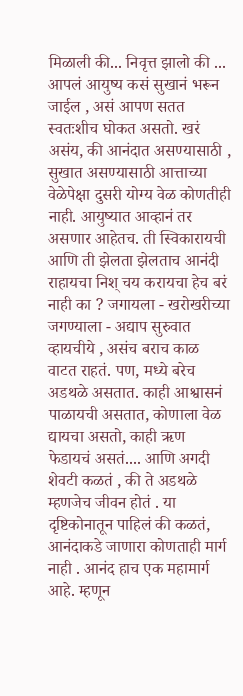मिळाली की... निवृत्त झालो की ... आपलं आयुष्य कसं सुखानं भरून जाईल , असं आपण सतत स्वतःशीच घोकत असतो. खरं असंय, की आनंदात असण्यासाठी , सुखात असण्यासाठी आत्ताच्या वेळेपेक्षा दुसरी योग्य वेळ कोणतीही नाही. आयुष्यात आव्हानं तर असणार आहेतच. ती स्विकारायची आणि ती झेलता झेलताच आनंदी राहायचा निश् चय करायचा हेच बरं नाही का ? जगायला - खरोखरीच्या जगण्याला - अद्याप सुरुवात व्हायचीये , असंच बराच काळ वाटत राहतं. पण, मध्ये बरेच अडथळे असतात. काही आश्वासनं पाळायची असतात, कोणाला वेळ द्यायचा असतो, काही ऋण फेडायचं असतं.... आणि अगदी शेवटी कळतं , की ते अडथळे म्हणजेच जीवन होतं . या दृष्टिकोनातून पाहिलं की कळतं, आनंदाकडे जाणारा कोणताही मार्ग नाही . आनंद हाच एक महामार्ग आहे. म्हणून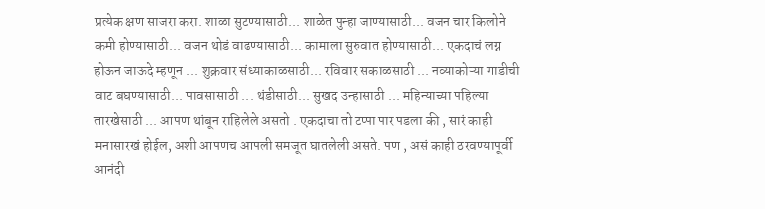प्रत्येक क्षण साजरा करा. शाळा सुटण्यासाठी... शाळेत पुन्हा जाण्यासाठी... वजन चार किलोने कमी होण्यासाठी... वजन थोडं वाढण्यासाठी... कामाला सुरुवात होण्यासाठी... एकदाचं लग्न होऊन जाऊदे म्हणून ... शुक्रवार संध्याकाळसाठी... रविवार सकाळसाठी ... नव्याकोऱ्या गाडीची वाट बघण्यासाठी... पावसासाठी ... थंडीसाठी... सुखद उन्हासाठी ... महिन्याच्या पहिल्या तारखेसाठी ... आपण थांबून राहिलेले असतो . एकदाचा तो टप्पा पार पडला की , सारं काही मनासारखं होईल, अशी आपणच आपली समजूत घातलेली असते. पण , असं काही ठरवण्यापूर्वी आनंदी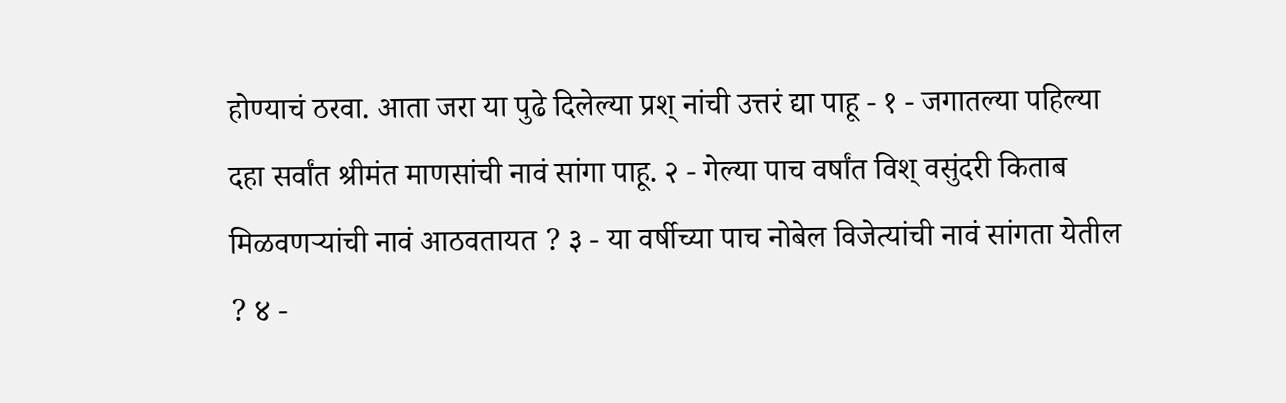होण्याचं ठरवा. आता जरा या पुढे दिलेल्या प्रश् नांची उत्तरं द्या पाहू - १ - जगातल्या पहिल्या दहा सर्वांत श्रीमंत माणसांची नावं सांगा पाहू. २ - गेल्या पाच वर्षांत विश् वसुंदरी किताब मिळवणऱ्यांची नावं आठवतायत ? ३ - या वर्षीच्या पाच नोबेल विजेत्यांची नावं सांगता येतील ? ४ -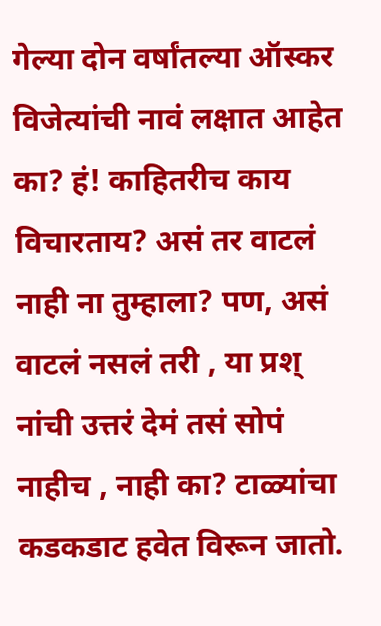गेल्या दोन वर्षांतल्या ऑस्कर विजेत्यांची नावं लक्षात आहेत का? हं! काहितरीच काय विचारताय? असं तर वाटलं नाही ना तुम्हाला? पण, असं वाटलं नसलं तरी , या प्रश् नांची उत्तरं देमं तसं सोपं नाहीच , नाही का? टाळ्यांचा कडकडाट हवेत विरून जातो.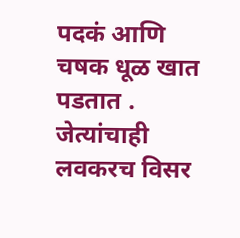पदकं आणि चषक धूळ खात पडतात . जेत्यांचाही लवकरच विसर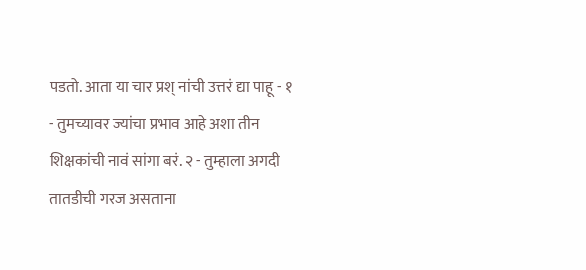पडतो. आता या चार प्रश् नांची उत्तरं द्या पाहू - १ - तुमच्यावर ज्यांचा प्रभाव आहे अशा तीन शिक्षकांची नावं सांगा बरं. २ - तुम्हाला अगदी तातडीची गरज असताना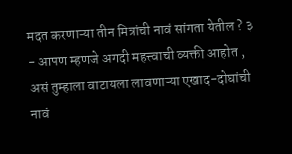मदत करणाऱ्या तीन मित्रांची नावं सांगता येतील ? ३ - आपण म्हणजे अगदी महत्त्वाची व्यक्ती आहोत , असं तुम्हाला वाटायला लावणाऱ्या एखाद-दोघांची नावं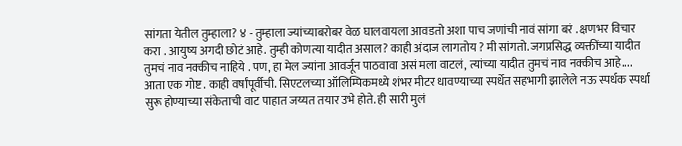सांगता येतील तुम्हाला? ४ - तुम्हाला ज्यांच्याबरोबर वेळ घालवायला आवडतो अशा पाच जणांची नावं सांगा बरं . क्षणभर विचार करा . आयुष्य अगदी छोटं आहे. तुम्ही कोणत्या यादीत असाल? काही अंदाज लागतोय ? मी सांगतो. जगप्रसिद्ध व्यक्तींच्या यादीत तुमचं नाव नक्कीच नाहिये . पण, हा मेल ज्यांना आवर्जून पाठवावा असं मला वाटलं, त्यांच्या यादीत तुमचं नाव नक्कीच आहे.... आता एक गोष्ट . काही वर्षांपूर्वीची. सिएटलच्या ऑलिम्पिकमध्ये शंभर मीटर धावण्याच्या स्पर्धेत सहभागी झालेले नऊ स्पर्धक स्पर्धा सुरू होण्याच्या संकेताची वाट पाहात जय्यत तयार उभे होते. ही सारी मुलं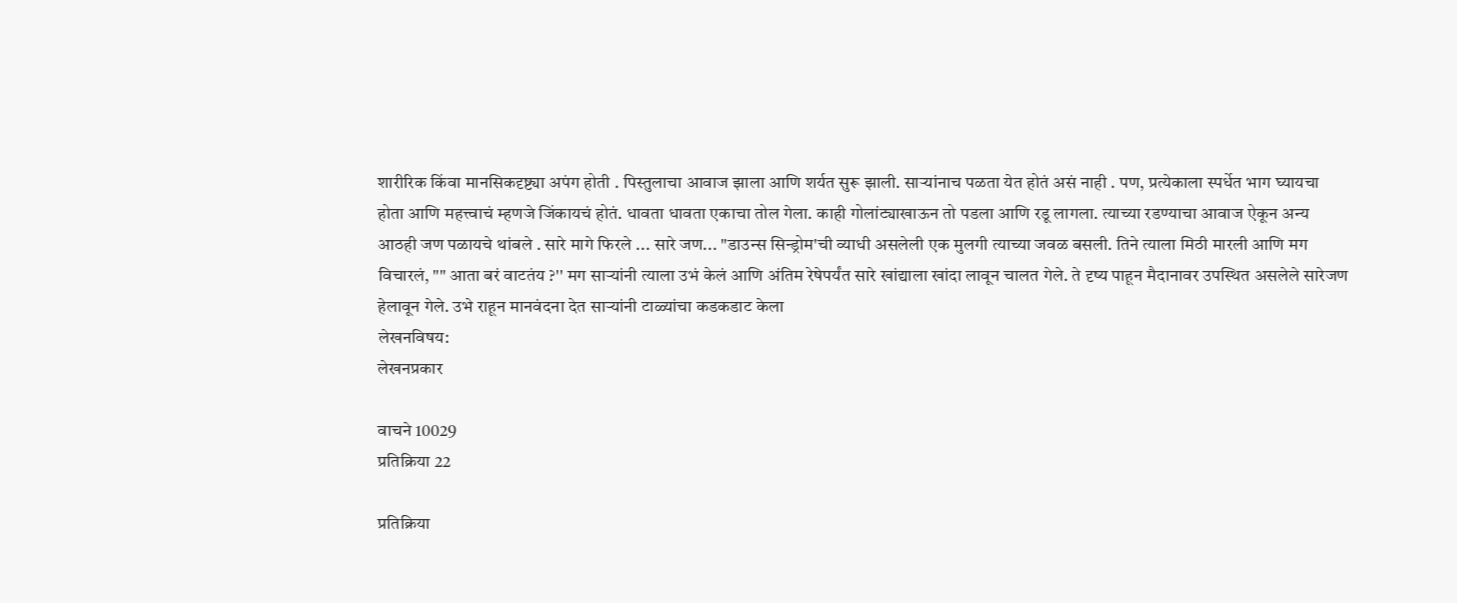शारीरिक किंवा मानसिकदृष्ट्या अपंग होती . पिस्तुलाचा आवाज झाला आणि शर्यत सुरू झाली. साऱ्यांनाच पळता येत होतं असं नाही . पण, प्रत्येकाला स्पर्धेत भाग घ्यायचा होता आणि महत्त्वाचं म्हणजे जिंकायचं होतं. धावता धावता एकाचा तोल गेला. काही गोलांट्याखाऊन तो पडला आणि रडू लागला. त्याच्या रडण्याचा आवाज ऐकून अन्य आठही जण पळायचे थांबले . सारे मागे फिरले ... सारे जण... "डाउन्स सिन्ड्रोम'ची व्याधी असलेली एक मुलगी त्याच्या जवळ बसली. तिने त्याला मिठी मारली आणि मग विचारलं, "" आता बरं वाटतंय ?'' मग साऱ्यांनी त्याला उभं केलं आणि अंतिम रेषेपर्यंत सारे खांद्याला खांदा लावून चालत गेले. ते दृष्य पाहून मैदानावर उपस्थित असलेले सारेजण हेलावून गेले. उभे राहून मानवंदना देत साऱ्यांनी टाळ्यांचा कडकडाट केला
लेखनविषय:
लेखनप्रकार

वाचने 10029
प्रतिक्रिया 22

प्रतिक्रिया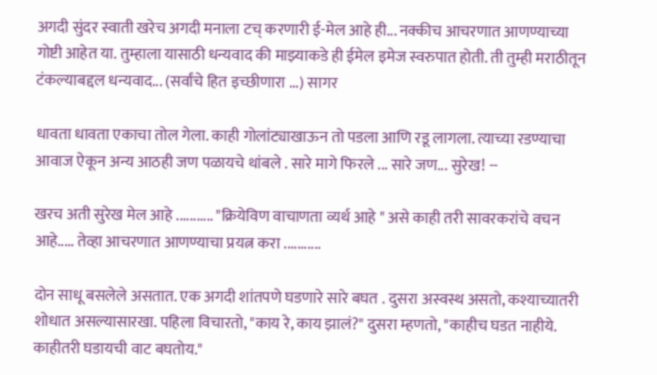अगदी सुंदर स्वाती खरेच अगदी मनाला टच् करणारी ई-मेल आहे ही... नक्कीच आचरणात आणण्याच्या गोष्टी आहेत या. तुम्हाला यासाठी धन्यवाद की माझ्याकडे ही ईमेल इमेज स्वरुपात होती. ती तुम्ही मराठीतून टंकल्याबद्दल धन्यवाद... (सर्वांचे हित इच्छीणारा ...) सागर

धावता धावता एकाचा तोल गेला. काही गोलांट्याखाऊन तो पडला आणि रडू लागला. त्याच्या रडण्याचा आवाज ऐकून अन्य आठही जण पळायचे थांबले . सारे मागे फिरले ... सारे जण... सुरेख! --

खरच अती सुरेख मेल आहे ........... "क्रियेविण वाचाणता व्यर्थ आहे " असे काही तरी सावरकरांचे वचन आहे..... तेव्हा आचरणात आणण्याचा प्रयत्न करा ...........

दोन साधू बसलेले असतात. एक अगदी शांतपणे घडणारे सारे बघत . दुसरा अस्वस्थ असतो, कश्याच्यातरी शोधात असल्यासारखा. पहिला विचारतो, "काय रे, काय झालं?" दुसरा म्हणतो, "काहीच घडत नाहीये. काहीतरी घडायची वाट बघतोय."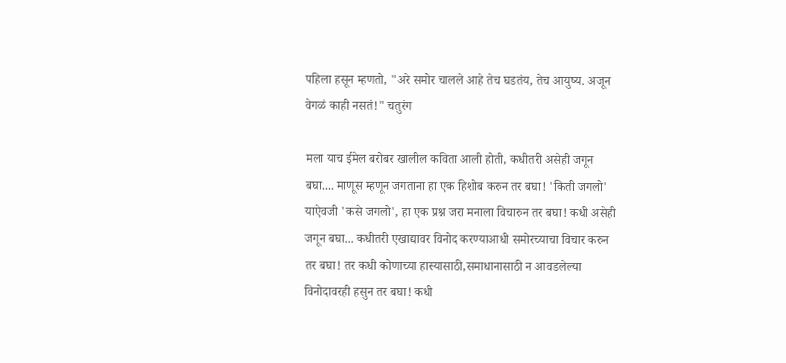पहिला हसून म्हणतो, "अरे समोर चालले आहे तेच घडतंय, तेच आयुष्य. अजून वेगळं काही नसतं!" चतुरंग

मला याच ईमेल बरोबर खालील कविता आली होती, कधीतरी असेही जगून बघा.... माणूस म्हणून जगताना हा एक हिशोब करुन तर बघा! 'किती जगलो' याऐवजी 'कसे जगलो', हा एक प्रश्न जरा मनाला विचारुन तर बघा! कधी असेही जगून बघा... कधीतरी एखाद्यावर विनोद करण्याआधी समोरच्याचा विचार करुन तर बघा! तर कधी कोणाच्या हास्यासाठी,समाधानासाठी न आवडलेल्या विनोदावरही हसुन तर बघा! कधी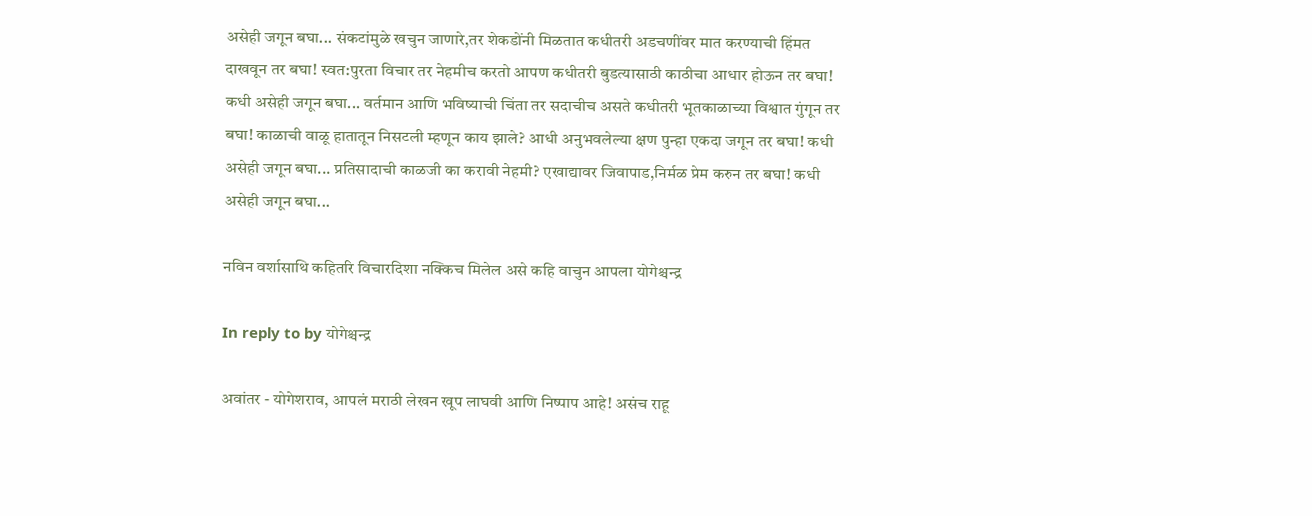असेही जगून बघा... संकटांमुळे खचुन जाणारे,तर शेकडोंनी मिळतात कधीतरी अडचणींवर मात करण्याची हिंमत दाखवून तर बघा! स्वत:पुरता विचार तर नेहमीच करतो आपण कधीतरी बुडत्यासाठी काठीचा आधार होऊन तर बघा! कधी असेही जगून बघा... वर्तमान आणि भविष्याची चिंता तर सदाचीच असते कधीतरी भूतकाळाच्या विश्वात गुंगून तर बघा! काळाची वाळू हातातून निसटली म्हणून काय झाले? आधी अनुभवलेल्या क्षण पुन्हा एकदा जगून तर बघा! कधी असेही जगून बघा... प्रतिसादाची काळजी का करावी नेहमी? एखाद्यावर जिवापाड,निर्मळ प्रेम करुन तर बघा! कधी असेही जगून बघा...

नविन वर्शासाथि कहितरि विचारदिशा नक्किच मिलेल असे कहि वाचुन आपला योगेश्चन्द्र

In reply to by योगेश्चन्द्र

अवांतर - योगेशराव, आपलं मराठी लेखन खूप लाघवी आणि निष्पाप आहे! असंच राहू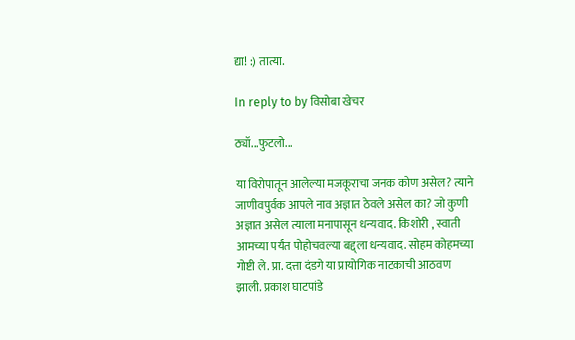द्या! :) तात्या.

In reply to by विसोबा खेचर

ठ्यॉ...फुटलो...

या विरोपातून आलेल्या मजकूराचा जनक कोण असेल? त्याने जाणीवपुर्वक आपले नाव अज्ञात ठेवले असेल का? जो कुणी अज्ञात असेल त्याला मनापासून धन्यवाद. किशोरी , स्वाती आमच्या पर्यंत पोहोचवल्या बद्द्ला धन्यवाद. सोहम कोहमच्या गोष्टी ले. प्रा. दत्ता दंडगे या प्रायोगिक नाटकाची आठवण झाली. प्रकाश घाटपांडे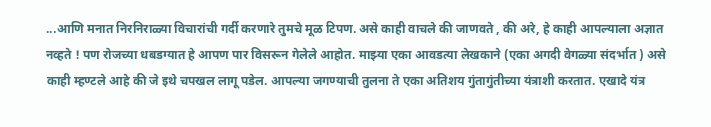...आणि मनात निरनिराळ्या विचारांची गर्दी करणारे तुमचे मूळ टिपण. असे काही वाचले की जाणवते , की अरे, हे काही आपल्याला अज्ञात नव्हते ! पण रोजच्या धबडग्यात हे आपण पार विसरून गेलेले आहोत. माझ्या एका आवडत्या लेखकाने (एका अगदी वेगळ्या संदर्भात ) असे काही म्हण्टले आहे की जे इथे चपखल लागू पडेल. आपल्या जगण्याची तुलना ते एका अतिशय गुंतागुंतीच्या यंत्राशी करतात. एखादे यंत्र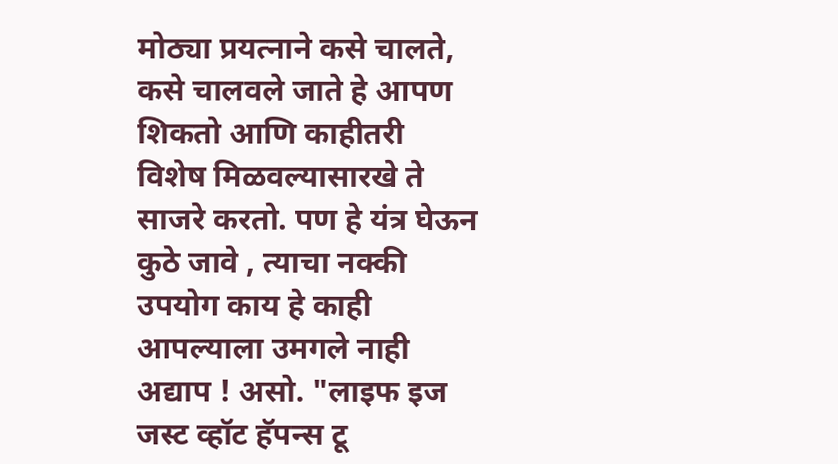मोठ्या प्रयत्नाने कसे चालते, कसे चालवले जाते हे आपण शिकतो आणि काहीतरी विशेष मिळवल्यासारखे ते साजरे करतो. पण हे यंत्र घेऊन कुठे जावे , त्याचा नक्की उपयोग काय हे काही आपल्याला उमगले नाही अद्याप ! असो. "लाइफ इज जस्ट व्हॉट हॅपन्स टू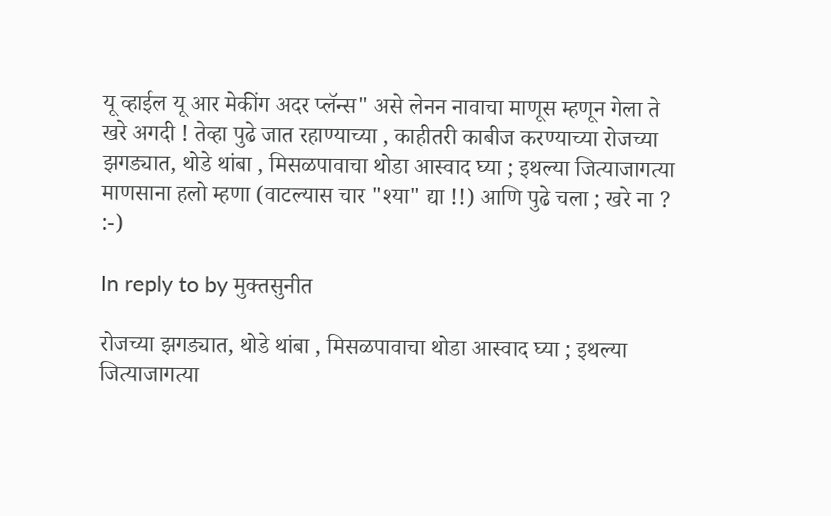यू व्हाईल यू आर मेकींग अदर प्लॅन्स" असे लेनन नावाचा माणूस म्हणून गेला ते खरे अगदी ! तेव्हा पुढे जात रहाण्याच्या , काहीतरी काबीज करण्याच्या रोजच्या झगड्यात, थोडे थांबा , मिसळपावाचा थोडा आस्वाद घ्या ; इथल्या जित्याजागत्या माणसाना हलो म्हणा (वाटल्यास चार "श्या" द्या !!) आणि पुढे चला ; खरे ना ? :-)

In reply to by मुक्तसुनीत

रोजच्या झगड्यात, थोडे थांबा , मिसळपावाचा थोडा आस्वाद घ्या ; इथल्या जित्याजागत्या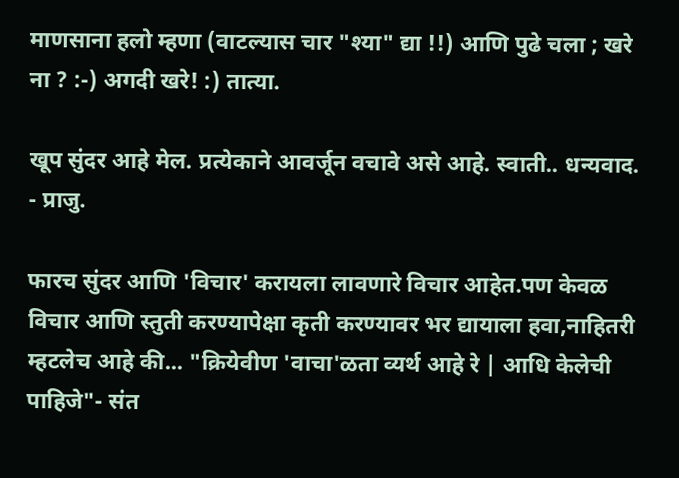माणसाना हलो म्हणा (वाटल्यास चार "श्या" द्या !!) आणि पुढे चला ; खरे ना ? :-) अगदी खरे! :) तात्या.

खूप सुंदर आहे मेल. प्रत्येकाने आवर्जून वचावे असे आहे. स्वाती.. धन्यवाद. - प्राजु.

फारच सुंदर आणि 'विचार' करायला लावणारे विचार आहेत.पण केवळ विचार आणि स्तुती करण्यापेक्षा कृती करण्यावर भर द्यायाला हवा,नाहितरी म्हटलेच आहे की... "क्रियेवीण 'वाचा'ळता व्यर्थ आहे रे | आधि केलेची पाहिजे"- संत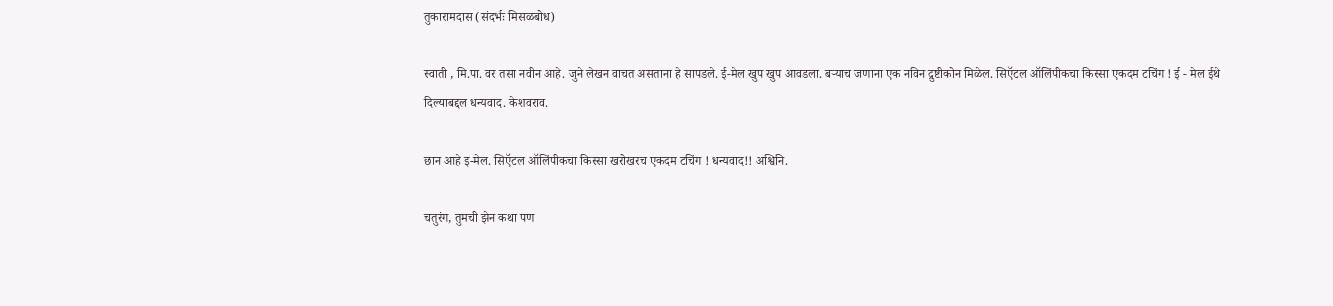तुकारामदास (संदर्भः मिसळबोध)

स्वाती , मि.पा. वर तसा नवीन आहे. जुने लेखन वाचत असताना हे सापडले. ई-मेल खुप खुप आवडला. बर्‍याच जणाना एक नविन द्रुष्टीकोन मिळेल. सिऍटल ऑलिंपीकचा किस्सा एकदम टचिंग ! ई - मेल ईथे दिल्याबद्दल धन्यवाद. केशवराव.

छान आहे इ-मेल. सिऍटल ऑलिंपीकचा किस्सा खरोखरच एकदम टचिंग ! धन्यवाद!! अश्विनि.

चतुरंग, तुमची झेन कथा पण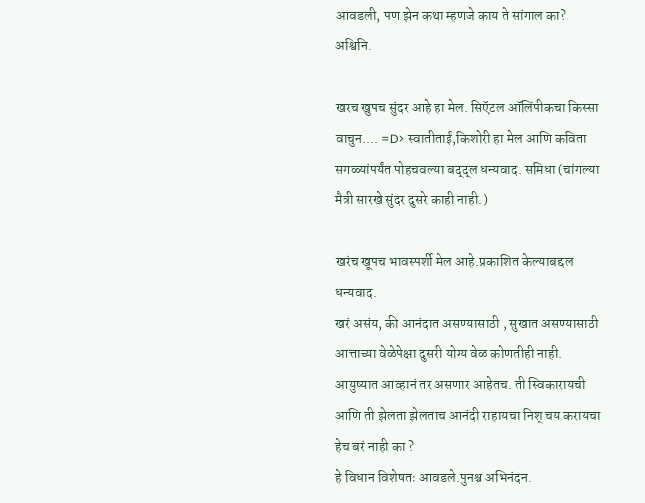आवडली, पण झेन कथा म्हणजे काय ते सांगाल का? अश्विनि.

खरच खुपच सुंदर आहे हा मेल. सिऍटल ऑलिंपीकचा किस्सा वाचुन.... =D> स्वातीताई,किशोरी हा मेल आणि कविता सगळ्यांपर्यंत पोहचवल्या बद्द्ल धन्यवाद. समिधा (चांगल्या मैत्री सारखे सुंदर दुसरे काही नाही.)

खरंच खूपच भावस्पर्शी मेल आहे.प्रकाशित केल्याबद्दल धन्यवाद.
खरं असंय, की आनंदात असण्यासाठी , सुखात असण्यासाठी आत्ताच्या वेळेपेक्षा दुसरी योग्य वेळ कोणतीही नाही. आयुष्यात आव्हानं तर असणार आहेतच. ती स्विकारायची आणि ती झेलता झेलताच आनंदी राहायचा निश् चय करायचा हेच बरं नाही का ?
हे विधान विशेषतः आवडले.पुनश्च अभिनंदन.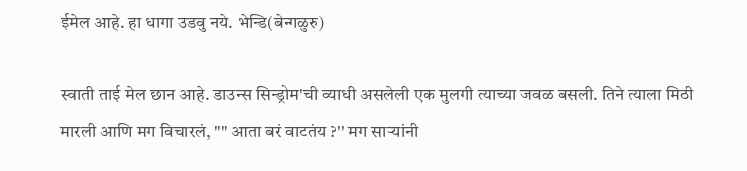ईमेल आहे. हा धागा उडवु नये. भेन्डि(बेन्गळुरु)

स्वाती ताई मेल छान आहे. डाउन्स सिन्ड्रोम'ची व्याधी असलेली एक मुलगी त्याच्या जवळ बसली. तिने त्याला मिठी मारली आणि मग विचारलं, "" आता बरं वाटतंय ?'' मग साऱ्यांनी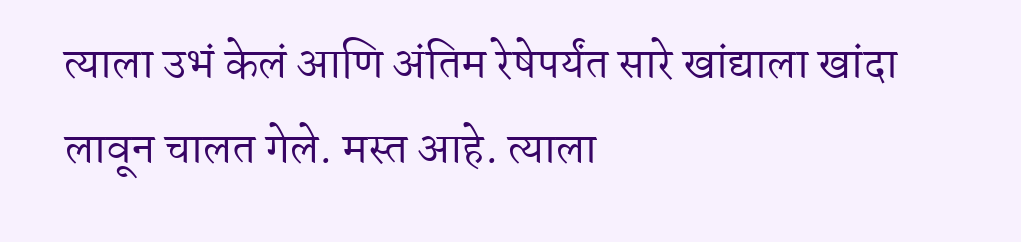त्याला उभं केलं आणि अंतिम रेषेपर्यंत सारे खांद्याला खांदा लावून चालत गेले. मस्त आहे. त्याला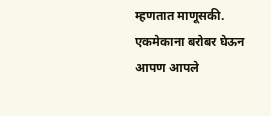म्हणतात माणूसकी. एकमेकाना बरोबर घेऊन आपण आपले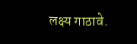लक्ष्य गाठावे.